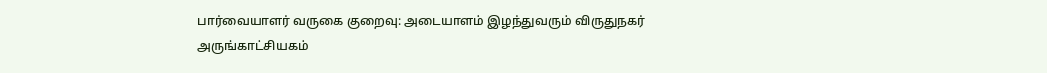பார்வையாளர் வருகை குறைவு: அடையாளம் இழந்துவரும் விருதுநகர் அருங்காட்சியகம்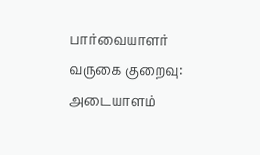பார்வையாளர் வருகை குறைவு: அடையாளம்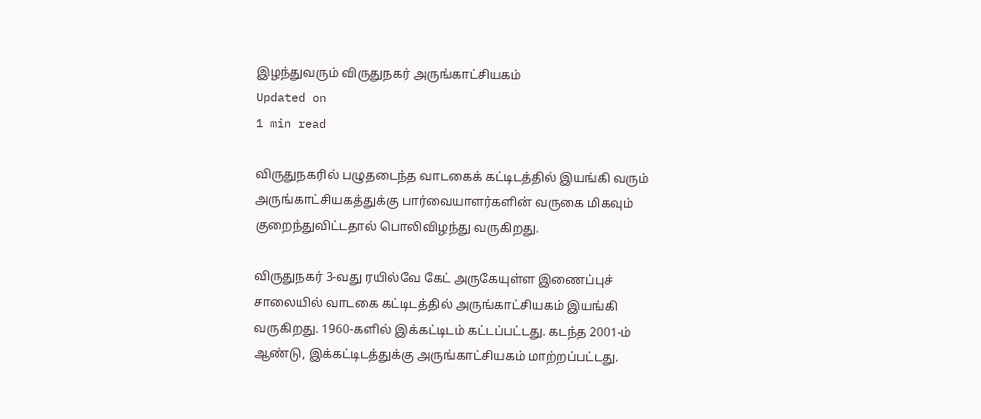இழந்துவரும் விருதுநகர் அருங்காட்சியகம்
Updated on
1 min read

விருதுநகரில் பழுதடைந்த வாடகைக் கட்டிடத்தில் இயங்கி வரும் அருங்காட்சியகத்துக்கு பார்வையாளர்களின் வருகை மிகவும் குறைந்துவிட்டதால் பொலிவிழந்து வருகிறது.

விருதுநகர் 3-வது ரயில்வே கேட் அருகேயுள்ள இணைப்புச் சாலையில் வாடகை கட்டிடத்தில் அருங்காட்சியகம் இயங்கி வருகிறது. 1960-களில் இக்கட்டிடம் கட்டப்பட்டது. கடந்த 2001-ம் ஆண்டு, இக்கட்டிடத்துக்கு அருங்காட்சியகம் மாற்றப்பட்டது.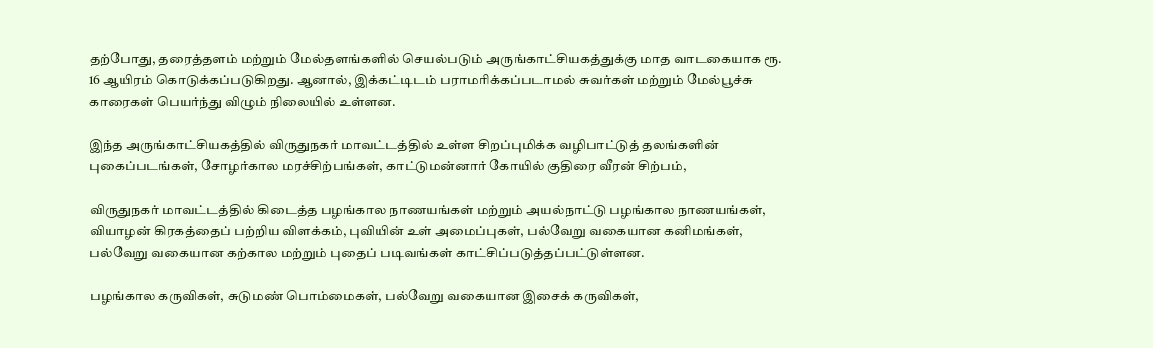தற்போது, தரைத்தளம் மற்றும் மேல்தளங்களில் செயல்படும் அருங்காட்சியகத்துக்கு மாத வாடகையாக ரூ. 16 ஆயிரம் கொடுக்கப்படுகிறது. ஆனால், இக்கட்டிடம் பராமரிக்கப்படாமல் சுவர்கள் மற்றும் மேல்பூச்சு காரைகள் பெயர்ந்து விழும் நிலையில் உள்ளன.

இந்த அருங்காட்சியகத்தில் விருதுநகர் மாவட்டத்தில் உள்ள சிறப்புமிக்க வழிபாட்டுத் தலங்களின் புகைப்படங்கள், சோழர்கால மரச்சிற்பங்கள், காட்டுமன்னார் கோயில் குதிரை வீரன் சிற்பம்,

விருதுநகர் மாவட்டத்தில் கிடைத்த பழங்கால நாணயங்கள் மற்றும் அயல்நாட்டு பழங்கால நாணயங்கள், வியாழன் கிரகத்தைப் பற்றிய விளக்கம், புவியின் உள் அமைப்புகள், பல்வேறு வகையான கனிமங்கள், பல்வேறு வகையான கற்கால மற்றும் புதைப் படிவங்கள் காட்சிப்படுத்தப்பட்டுள்ளன.

பழங்கால கருவிகள், சுடுமண் பொம்மைகள், பல்வேறு வகையான இசைக் கருவிகள்,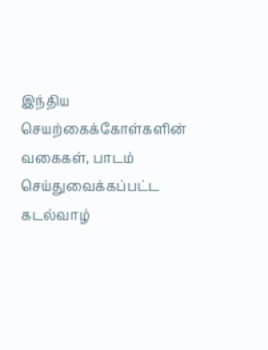இந்திய செயற்கைக்கோள்களின் வகைகள், பாடம் செய்துவைக்கப்பட்ட கடல்வாழ்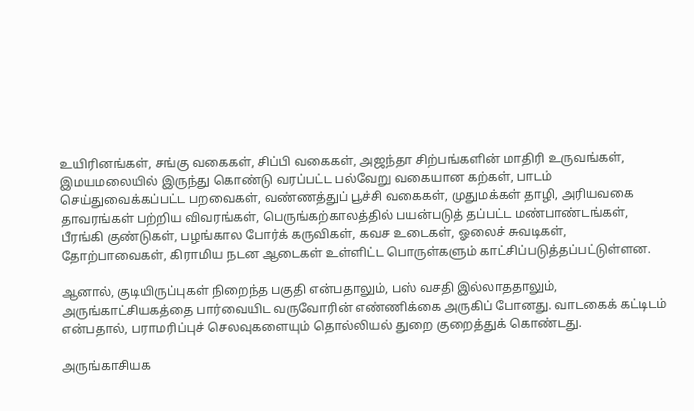உயிரினங்கள், சங்கு வகைகள், சிப்பி வகைகள், அஜந்தா சிற்பங்களின் மாதிரி உருவங்கள், இமயமலையில் இருந்து கொண்டு வரப்பட்ட பல்வேறு வகையான கற்கள், பாடம் செய்துவைக்கப்பட்ட பறவைகள், வண்ணத்துப் பூச்சி வகைகள், முதுமக்கள் தாழி, அரியவகை தாவரங்கள் பற்றிய விவரங்கள், பெருங்கற்காலத்தில் பயன்படுத் தப்பட்ட மண்பாண்டங்கள், பீரங்கி குண்டுகள், பழங்கால போர்க் கருவிகள், கவச உடைகள், ஓலைச் சுவடிகள், தோற்பாவைகள், கிராமிய நடன ஆடைகள் உள்ளிட்ட பொருள்களும் காட்சிப்படுத்தப்பட்டுள்ளன.

ஆனால், குடியிருப்புகள் நிறைந்த பகுதி என்பதாலும், பஸ் வசதி இல்லாததாலும், அருங்காட்சியகத்தை பார்வையிட வருவோரின் எண்ணிக்கை அருகிப் போனது. வாடகைக் கட்டிடம் என்பதால், பராமரிப்புச் செலவுகளையும் தொல்லியல் துறை குறைத்துக் கொண்டது.

அருங்காசியக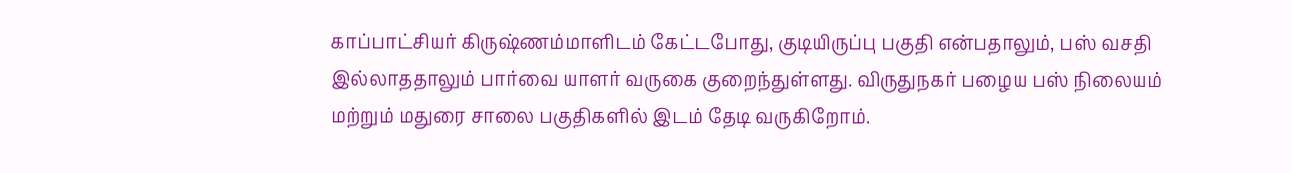காப்பாட்சியர் கிருஷ்ணம்மாளிடம் கேட்டபோது, குடியிருப்பு பகுதி என்பதாலும், பஸ் வசதி இல்லாததாலும் பார்வை யாளர் வருகை குறைந்துள்ளது. விருதுநகர் பழைய பஸ் நிலையம் மற்றும் மதுரை சாலை பகுதிகளில் இடம் தேடி வருகிறோம்.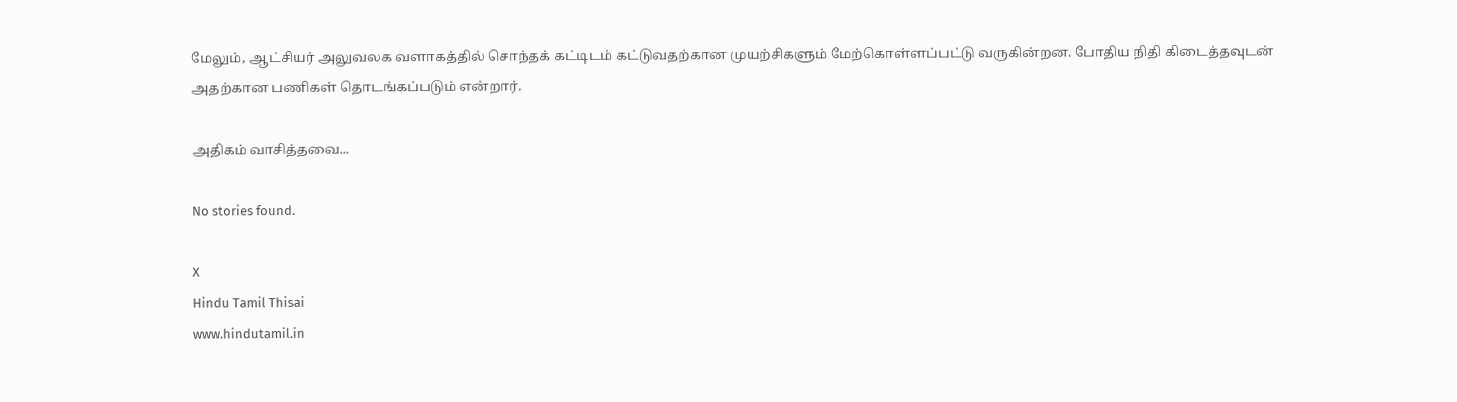மேலும், ஆட்சியர் அலுவலக வளாகத்தில் சொந்தக் கட்டிடம் கட்டுவதற்கான முயற்சிகளும் மேற்கொள்ளப்பட்டு வருகின்றன. போதிய நிதி கிடைத்தவுடன் அதற்கான பணிகள் தொடங்கப்படும் என்றார்.

அதிகம் வாசித்தவை...

No stories found.

X
Hindu Tamil Thisai
www.hindutamil.in